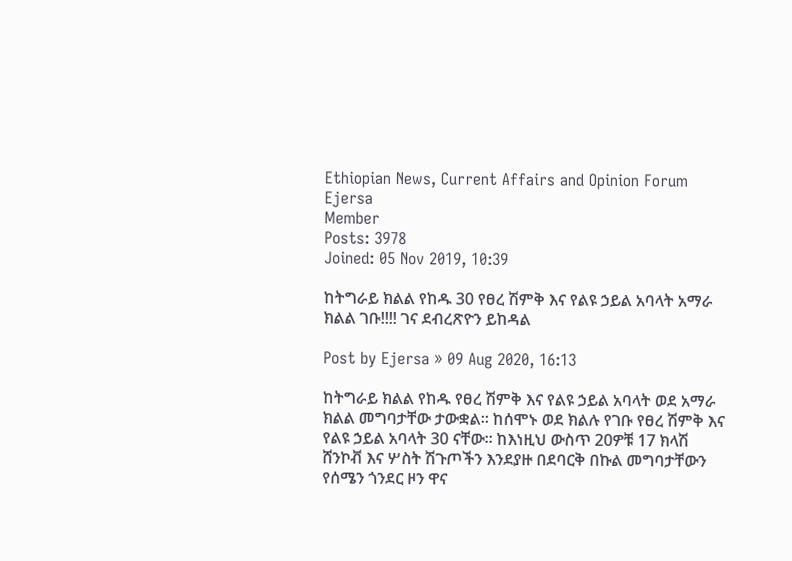Ethiopian News, Current Affairs and Opinion Forum
Ejersa
Member
Posts: 3978
Joined: 05 Nov 2019, 10:39

ከትግራይ ክልል የከዱ 30 የፀረ ሽምቅ እና የልዩ ኃይል አባላት አማራ ክልል ገቡ!!!! ገና ደብረጽዮን ይከዳል

Post by Ejersa » 09 Aug 2020, 16:13

ከትግራይ ክልል የከዱ የፀረ ሽምቅ እና የልዩ ኃይል አባላት ወደ አማራ ክልል መግባታቸው ታውቋል። ከሰሞኑ ወደ ክልሉ የገቡ የፀረ ሽምቅ እና የልዩ ኃይል አባላት 30 ናቸው። ከእነዚህ ውስጥ 20ዎቹ 17 ክላሽ ሸንኮቭ እና ሦስት ሽጉጦችን እንደያዙ በደባርቅ በኩል መግባታቸውን የሰሜን ጎንደር ዞን ዋና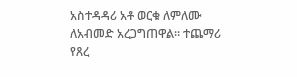አስተዳዳሪ አቶ ወርቁ ለምለሙ ለአብመድ አረጋግጠዋል። ተጨማሪ የጸረ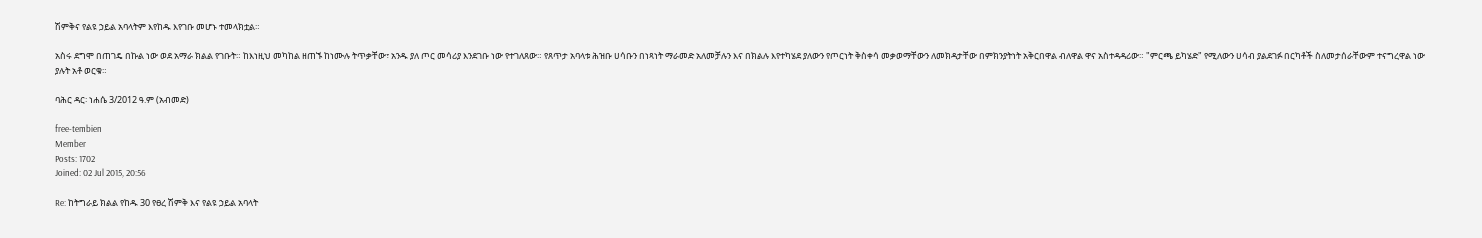ሽምቅና የልዩ ኃይል አባላትም እየከዱ እየገቡ መሆኑ ተመላክቷል።

አስሩ ደግሞ በጠገዴ በኩል ነው ወደ አማራ ክልል የገቡት። ከእነዚህ መካከል ዘጠኙ ከነሙሉ ትጥቃቸው፣ አንዱ ያለ ጦር መሳሪያ እንደገቡ ነው የተገለጸው። የጸጥታ አባላቱ ሕዝቡ ሀሳቡን በነጻነት ማራመድ አለመቻሉን እና በክልሉ እየተካሄደ ያለውን የጦርነት ቅስቀሳ መቃወማቸውን ለመክዳታቸው በምክንያትነት አቅርበዋል ብለዋል ዋና አስተዳዳሪው። "ምርጫ ይካሄድ" የሚለውን ሀሳብ ያልደገፉ በርካቶች ስለመታሰራቸውም ተናግረዋል ነው ያሉት አቶ ወርቁ።

ባሕር ዳር፡ ነሐሴ 3/2012 ዓ.ም (አብመድ)

free-tembien
Member
Posts: 1702
Joined: 02 Jul 2015, 20:56

Re: ከትግራይ ክልል የከዱ 30 የፀረ ሽምቅ እና የልዩ ኃይል አባላት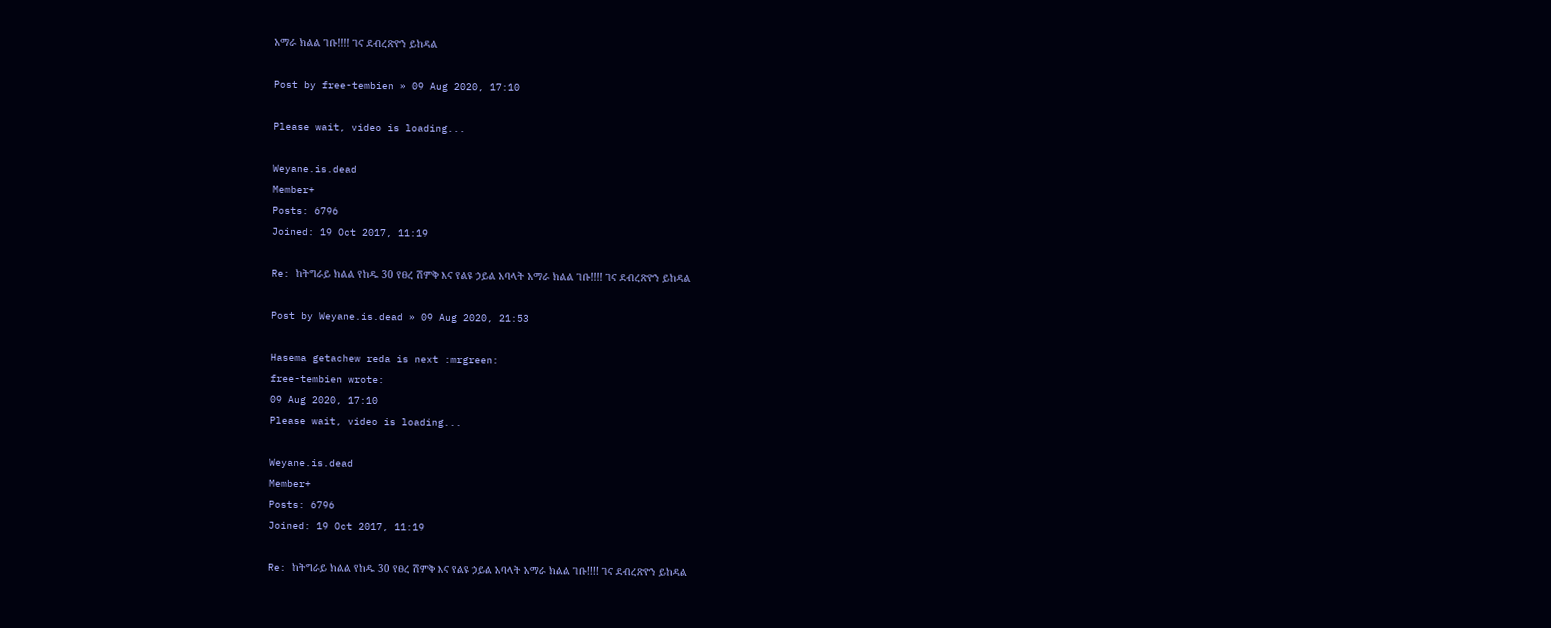አማራ ክልል ገቡ!!!! ገና ደብረጽዮን ይከዳል

Post by free-tembien » 09 Aug 2020, 17:10

Please wait, video is loading...

Weyane.is.dead
Member+
Posts: 6796
Joined: 19 Oct 2017, 11:19

Re: ከትግራይ ክልል የከዱ 30 የፀረ ሽምቅ እና የልዩ ኃይል አባላት አማራ ክልል ገቡ!!!! ገና ደብረጽዮን ይከዳል

Post by Weyane.is.dead » 09 Aug 2020, 21:53

Hasema getachew reda is next :mrgreen:
free-tembien wrote:
09 Aug 2020, 17:10
Please wait, video is loading...

Weyane.is.dead
Member+
Posts: 6796
Joined: 19 Oct 2017, 11:19

Re: ከትግራይ ክልል የከዱ 30 የፀረ ሽምቅ እና የልዩ ኃይል አባላት አማራ ክልል ገቡ!!!! ገና ደብረጽዮን ይከዳል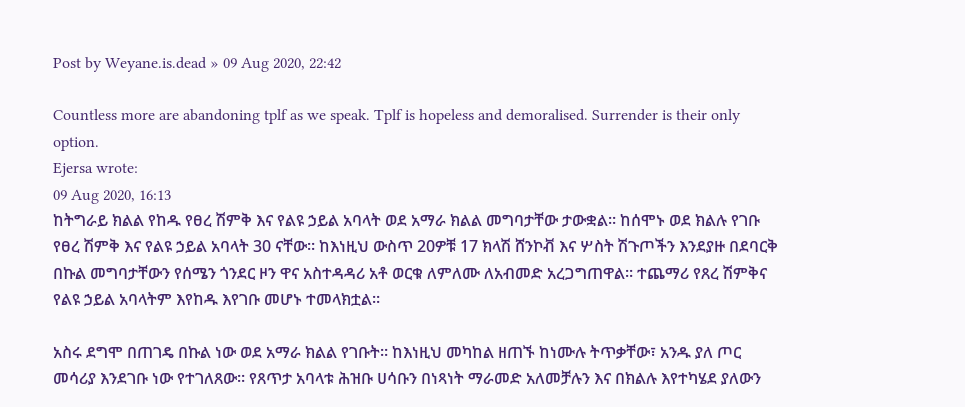Post by Weyane.is.dead » 09 Aug 2020, 22:42

Countless more are abandoning tplf as we speak. Tplf is hopeless and demoralised. Surrender is their only option.
Ejersa wrote:
09 Aug 2020, 16:13
ከትግራይ ክልል የከዱ የፀረ ሽምቅ እና የልዩ ኃይል አባላት ወደ አማራ ክልል መግባታቸው ታውቋል። ከሰሞኑ ወደ ክልሉ የገቡ የፀረ ሽምቅ እና የልዩ ኃይል አባላት 30 ናቸው። ከእነዚህ ውስጥ 20ዎቹ 17 ክላሽ ሸንኮቭ እና ሦስት ሽጉጦችን እንደያዙ በደባርቅ በኩል መግባታቸውን የሰሜን ጎንደር ዞን ዋና አስተዳዳሪ አቶ ወርቁ ለምለሙ ለአብመድ አረጋግጠዋል። ተጨማሪ የጸረ ሽምቅና የልዩ ኃይል አባላትም እየከዱ እየገቡ መሆኑ ተመላክቷል።

አስሩ ደግሞ በጠገዴ በኩል ነው ወደ አማራ ክልል የገቡት። ከእነዚህ መካከል ዘጠኙ ከነሙሉ ትጥቃቸው፣ አንዱ ያለ ጦር መሳሪያ እንደገቡ ነው የተገለጸው። የጸጥታ አባላቱ ሕዝቡ ሀሳቡን በነጻነት ማራመድ አለመቻሉን እና በክልሉ እየተካሄደ ያለውን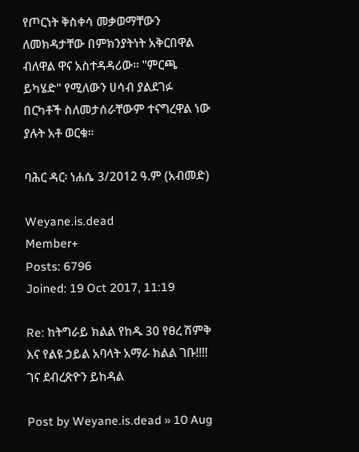የጦርነት ቅስቀሳ መቃወማቸውን ለመክዳታቸው በምክንያትነት አቅርበዋል ብለዋል ዋና አስተዳዳሪው። "ምርጫ ይካሄድ" የሚለውን ሀሳብ ያልደገፉ በርካቶች ስለመታሰራቸውም ተናግረዋል ነው ያሉት አቶ ወርቁ።

ባሕር ዳር፡ ነሐሴ 3/2012 ዓ.ም (አብመድ)

Weyane.is.dead
Member+
Posts: 6796
Joined: 19 Oct 2017, 11:19

Re: ከትግራይ ክልል የከዱ 30 የፀረ ሽምቅ እና የልዩ ኃይል አባላት አማራ ክልል ገቡ!!!! ገና ደብረጽዮን ይከዳል

Post by Weyane.is.dead » 10 Aug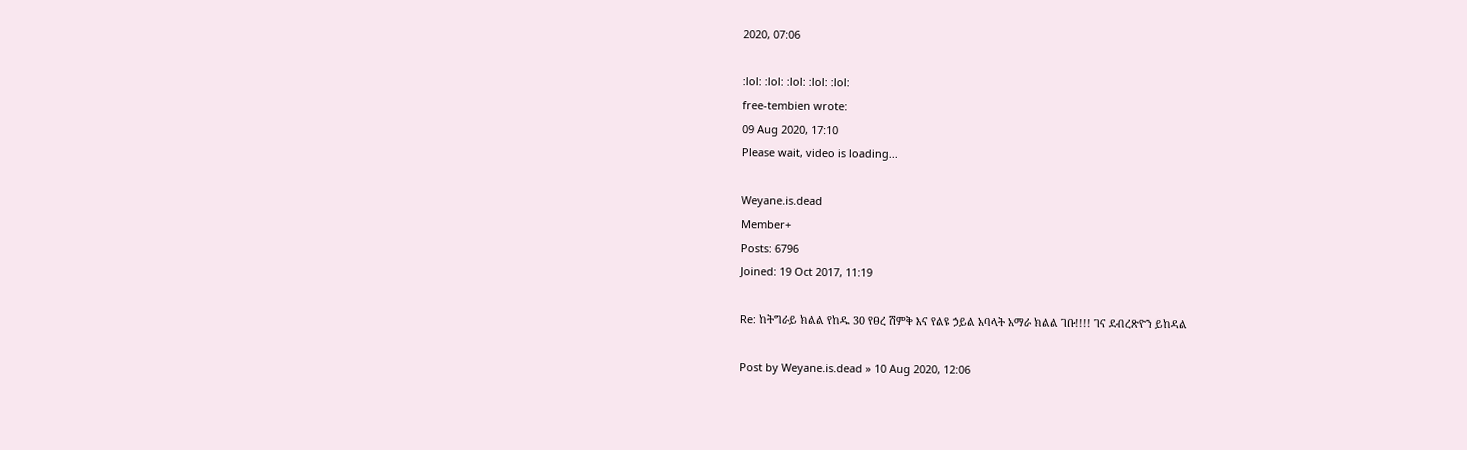2020, 07:06

:lol: :lol: :lol: :lol: :lol:
free-tembien wrote:
09 Aug 2020, 17:10
Please wait, video is loading...

Weyane.is.dead
Member+
Posts: 6796
Joined: 19 Oct 2017, 11:19

Re: ከትግራይ ክልል የከዱ 30 የፀረ ሽምቅ እና የልዩ ኃይል አባላት አማራ ክልል ገቡ!!!! ገና ደብረጽዮን ይከዳል

Post by Weyane.is.dead » 10 Aug 2020, 12:06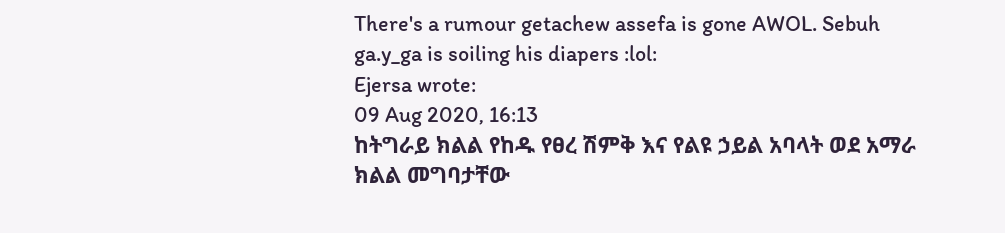There's a rumour getachew assefa is gone AWOL. Sebuh ga.y_ga is soiling his diapers :lol:
Ejersa wrote:
09 Aug 2020, 16:13
ከትግራይ ክልል የከዱ የፀረ ሽምቅ እና የልዩ ኃይል አባላት ወደ አማራ ክልል መግባታቸው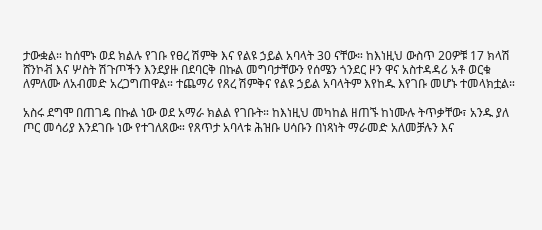ታውቋል። ከሰሞኑ ወደ ክልሉ የገቡ የፀረ ሽምቅ እና የልዩ ኃይል አባላት 30 ናቸው። ከእነዚህ ውስጥ 20ዎቹ 17 ክላሽ ሸንኮቭ እና ሦስት ሽጉጦችን እንደያዙ በደባርቅ በኩል መግባታቸውን የሰሜን ጎንደር ዞን ዋና አስተዳዳሪ አቶ ወርቁ ለምለሙ ለአብመድ አረጋግጠዋል። ተጨማሪ የጸረ ሽምቅና የልዩ ኃይል አባላትም እየከዱ እየገቡ መሆኑ ተመላክቷል።

አስሩ ደግሞ በጠገዴ በኩል ነው ወደ አማራ ክልል የገቡት። ከእነዚህ መካከል ዘጠኙ ከነሙሉ ትጥቃቸው፣ አንዱ ያለ ጦር መሳሪያ እንደገቡ ነው የተገለጸው። የጸጥታ አባላቱ ሕዝቡ ሀሳቡን በነጻነት ማራመድ አለመቻሉን እና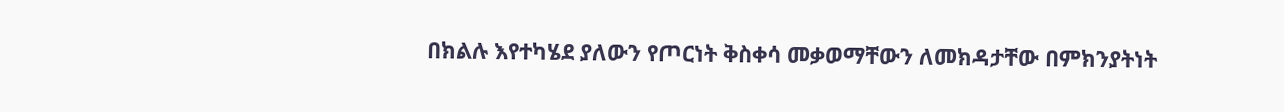በክልሉ እየተካሄደ ያለውን የጦርነት ቅስቀሳ መቃወማቸውን ለመክዳታቸው በምክንያትነት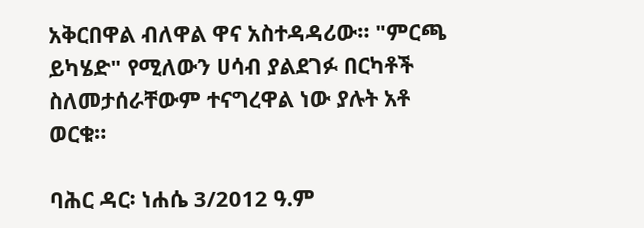አቅርበዋል ብለዋል ዋና አስተዳዳሪው። "ምርጫ ይካሄድ" የሚለውን ሀሳብ ያልደገፉ በርካቶች ስለመታሰራቸውም ተናግረዋል ነው ያሉት አቶ ወርቁ።

ባሕር ዳር፡ ነሐሴ 3/2012 ዓ.ም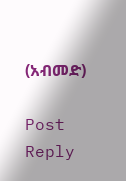(አብመድ)

Post Reply